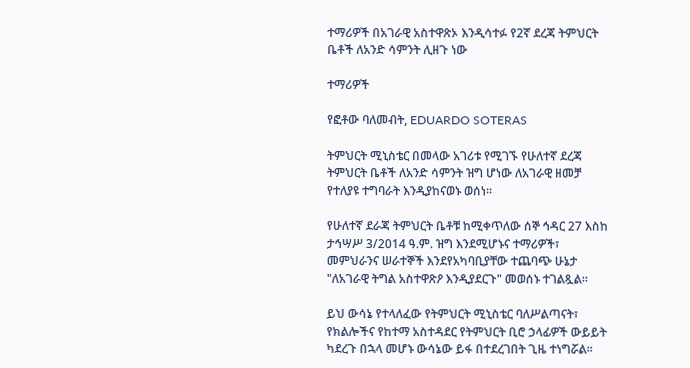ተማሪዎች በአገራዊ አስተዋጽኦ እንዲሳተፉ የ2ኛ ደረጃ ትምህርት ቤቶች ለአንድ ሳምንት ሊዘጉ ነው

ተማሪዎች

የፎቶው ባለመብት, EDUARDO SOTERAS

ትምህርት ሚኒስቴር በመላው አገሪቱ የሚገኙ የሁለተኛ ደረጃ ትምህርት ቤቶች ለአንድ ሳምንት ዝግ ሆነው ለአገራዊ ዘመቻ የተለያዩ ተግባራት እንዲያከናወኑ ወሰነ።

የሁለተኛ ደራጃ ትምህርት ቤቶቹ ከሚቀጥለው ሰኞ ኅዳር 27 እስከ ታኅሣሥ 3/2014 ዓ.ም. ዝግ እንደሚሆኑና ተማሪዎች፣ መምህራንና ሠራተኞች እንደየአካባቢያቸው ተጨባጭ ሁኔታ "ለአገራዊ ትግል አስተዋጽዖ እንዲያደርጉ" መወሰኑ ተገልጿል።

ይህ ውሳኔ የተላለፈው የትምህርት ሚኒስቴር ባለሥልጣናት፣ የክልሎችና የከተማ አስተዳደር የትምህርት ቢሮ ኃላፊዎች ውይይት ካደረጉ በኋላ መሆኑ ውሳኔው ይፋ በተደረገበት ጊዜ ተነግሯል።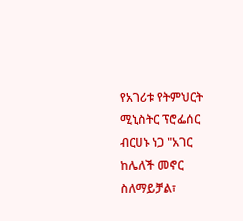የአገሪቱ የትምህርት ሚኒስትር ፕሮፌሰር ብርሀኑ ነጋ "አገር ከሌለች መኖር ስለማይቻል፣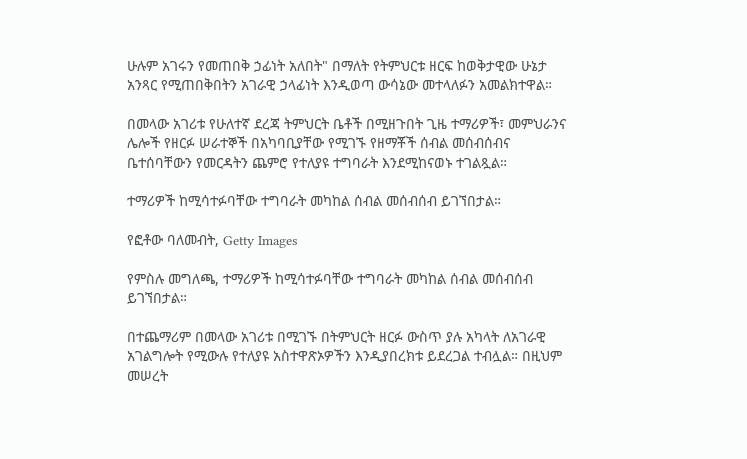ሁሉም አገሩን የመጠበቅ ኃፊነት አለበት" በማለት የትምህርቱ ዘርፍ ከወቅታዊው ሁኔታ አንጻር የሚጠበቅበትን አገራዊ ኃላፊነት እንዲወጣ ውሳኔው መተላለፉን አመልክተዋል።

በመላው አገሪቱ የሁለተኛ ደረጃ ትምህርት ቤቶች በሚዘጉበት ጊዜ ተማሪዎች፣ መምህራንና ሌሎች የዘርፉ ሠራተኞች በአካባቢያቸው የሚገኙ የዘማቾች ሰብል መሰብሰብና ቤተሰባቸውን የመርዳትን ጨምሮ የተለያዩ ተግባራት እንደሚከናወኑ ተገልጿል።

ተማሪዎች ከሚሳተፉባቸው ተግባራት መካከል ሰብል መሰብሰብ ይገኘበታል።

የፎቶው ባለመብት, Getty Images

የምስሉ መግለጫ, ተማሪዎች ከሚሳተፉባቸው ተግባራት መካከል ሰብል መሰብሰብ ይገኘበታል።

በተጨማሪም በመላው አገሪቱ በሚገኙ በትምህርት ዘርፉ ውስጥ ያሉ አካላት ለአገራዊ አገልግሎት የሚውሉ የተለያዩ አስተዋጽኦዎችን እንዲያበረክቱ ይደረጋል ተብሏል። በዚህም መሠረት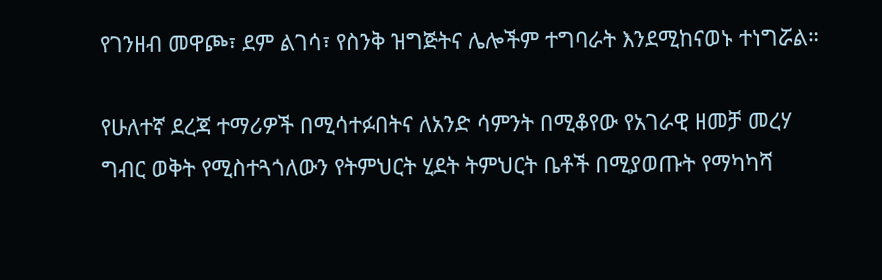የገንዘብ መዋጮ፣ ደም ልገሳ፣ የስንቅ ዝግጅትና ሌሎችም ተግባራት እንደሚከናወኑ ተነግሯል።

የሁለተኛ ደረጃ ተማሪዎች በሚሳተፉበትና ለአንድ ሳምንት በሚቆየው የአገራዊ ዘመቻ መረሃ ግብር ወቅት የሚስተጓጎለውን የትምህርት ሂደት ትምህርት ቤቶች በሚያወጡት የማካካሻ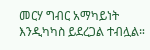መርሃ ግብር አማካይነት እንዲካካስ ይደረጋል ተብሏል።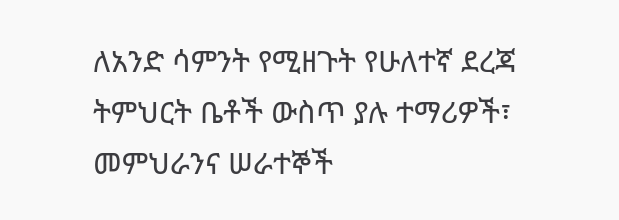ለአንድ ሳምንት የሚዘጉት የሁለተኛ ደረጃ ትምህርት ቤቶች ውስጥ ያሉ ተማሪዎች፣ መምህራንና ሠራተኞች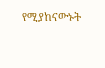የሚያከናውኑት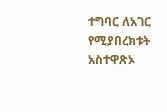ተግባር ለአገር የሚያበረክቱት አስተዋጽኦ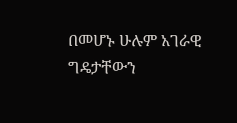በመሆኑ ሁሉም አገራዊ ግዴታቸውን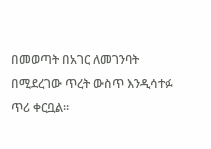በመወጣት በአገር ለመገንባት በሚደረገው ጥረት ውስጥ እንዲሳተፉ ጥሪ ቀርቧል።